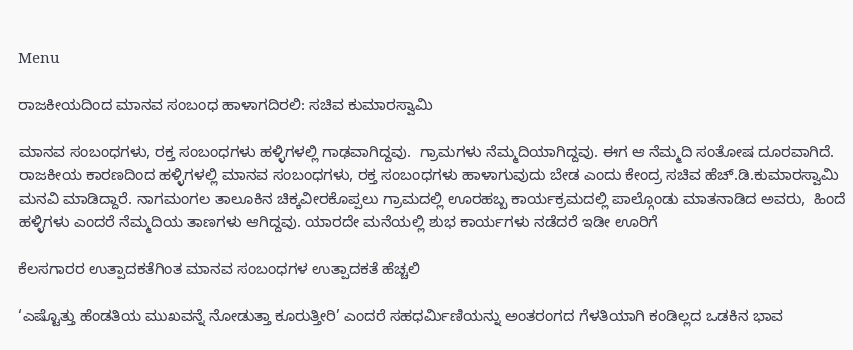Menu

ರಾಜಕೀಯದಿಂದ ಮಾನವ ಸಂಬಂಧ ಹಾಳಾಗದಿರಲಿ: ಸಚಿವ ಕುಮಾರಸ್ವಾಮಿ

ಮಾನವ ಸಂಬಂಧಗಳು, ರಕ್ತ ಸಂಬಂಧಗಳು ಹಳ್ಳಿಗಳಲ್ಲಿ ಗಾಢವಾಗಿದ್ದವು.  ಗ್ರಾಮಗಳು ನೆಮ್ಮದಿಯಾಗಿದ್ದವು. ಈಗ ಆ ನೆಮ್ಮದಿ ಸಂತೋಷ ದೂರವಾಗಿದೆ. ರಾಜಕೀಯ ಕಾರಣದಿಂದ ಹಳ್ಳಿಗಳಲ್ಲಿ ಮಾನವ ಸಂಬಂಧಗಳು, ರಕ್ತ ಸಂಬಂಧಗಳು ಹಾಳಾಗುವುದು ಬೇಡ ಎಂದು ಕೇಂದ್ರ ಸಚಿವ ಹೆಚ್.ಡಿ.ಕುಮಾರಸ್ವಾಮಿ ಮನವಿ ಮಾಡಿದ್ದಾರೆ. ನಾಗಮಂಗಲ ತಾಲೂಕಿನ ಚಿಕ್ಕವೀರಕೊಪ್ಪಲು ಗ್ರಾಮದಲ್ಲಿ ಊರಹಬ್ಬ ಕಾರ್ಯಕ್ರಮದಲ್ಲಿ ಪಾಲ್ಗೊಂಡು ಮಾತನಾಡಿದ ಅವರು,  ಹಿಂದೆ ಹಳ್ಳಿಗಳು ಎಂದರೆ ನೆಮ್ಮದಿಯ ತಾಣಗಳು ಆಗಿದ್ದವು. ಯಾರದೇ ಮನೆಯಲ್ಲಿ ಶುಭ ಕಾರ್ಯಗಳು ನಡೆದರೆ ಇಡೀ ಊರಿಗೆ

ಕೆಲಸಗಾರರ ಉತ್ಪಾದಕತೆಗಿಂತ ಮಾನವ ಸಂಬಂಧಗಳ ಉತ್ಪಾದಕತೆ ಹೆಚ್ಚಲಿ

‘ಎಷ್ಟೊತ್ತು ಹೆಂಡತಿಯ ಮುಖವನ್ನೆ ನೋಡುತ್ತಾ ಕೂರುತ್ತೀರಿ’ ಎಂದರೆ ಸಹಧರ್ಮಿಣಿಯನ್ನು ಅಂತರಂಗದ ಗೆಳತಿಯಾಗಿ ಕಂಡಿಲ್ಲದ ಒಡಕಿನ ಭಾವ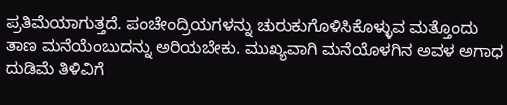ಪ್ರತಿಮೆಯಾಗುತ್ತದೆ. ಪಂಚೇಂದ್ರಿಯಗಳನ್ನು ಚುರುಕುಗೊಳಿಸಿಕೊಳ್ಳುವ ಮತ್ತೊಂದು ತಾಣ ಮನೆಯೆಂಬುದನ್ನು ಅರಿಯಬೇಕು. ಮುಖ್ಯವಾಗಿ ಮನೆಯೊಳಗಿನ ಅವಳ ಅಗಾಧ ದುಡಿಮೆ ತಿಳಿವಿಗೆ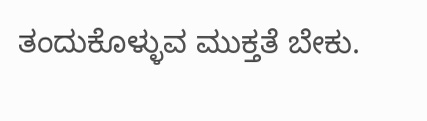ತಂದುಕೊಳ್ಳುವ ಮುಕ್ತತೆ ಬೇಕು.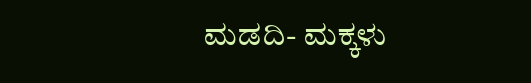ಮಡದಿ- ಮಕ್ಕಳು